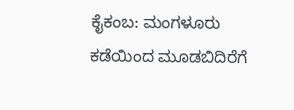ಕೈಕಂಬ: ಮಂಗಳೂರು ಕಡೆಯಿಂದ ಮೂಡಬಿದಿರೆಗೆ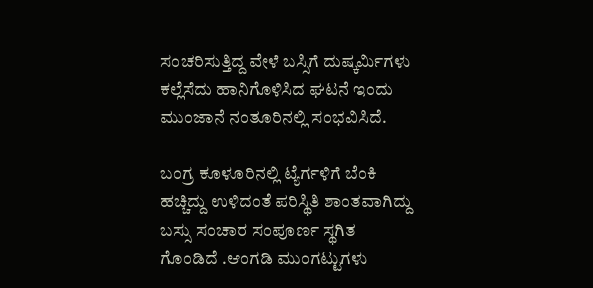ಸಂಚರಿಸುತ್ತಿದ್ದ ವೇಳೆ ಬಸ್ಸಿಗೆ ದುಷ್ಕರ್ಮಿಗಳು ಕಲ್ಲೆಸೆದು ಹಾನಿಗೊಳಿಸಿದ ಘಟನೆ ಇಂದು ಮುಂಜಾನೆ ನಂತೂರಿನಲ್ಲಿ ಸಂಭವಿಸಿದೆ.

ಬಂಗ್ರ ಕೂಳೂರಿನಲ್ಲಿ ಟ್ಯೆರ್ಗಳಿಗೆ ಬೆಂಕಿ ಹಚ್ಚಿದ್ದು ಉಳಿದಂತೆ ಪರಿಸ್ಥಿತಿ ಶಾಂತವಾಗಿದ್ದು ಬಸ್ಸು ಸಂಚಾರ ಸಂಪೂರ್ಣ ಸ್ಥಗಿತ ಗೊಂಡಿದೆ .ಆಂಗಡಿ ಮುಂಗಟ್ಟುಗಳು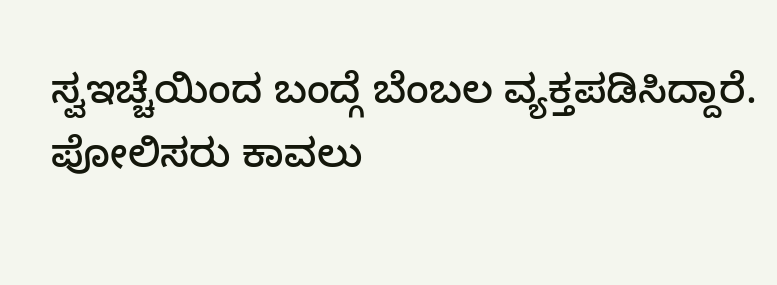ಸ್ವಇಚ್ಚೆಯಿಂದ ಬಂದ್ಗೆ ಬೆಂಬಲ ವ್ಯಕ್ತಪಡಿಸಿದ್ದಾರೆ. ಪೋಲಿಸರು ಕಾವಲು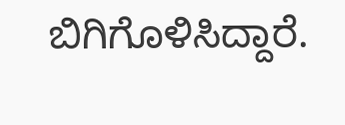ಬಿಗಿಗೊಳಿಸಿದ್ದಾರೆ.